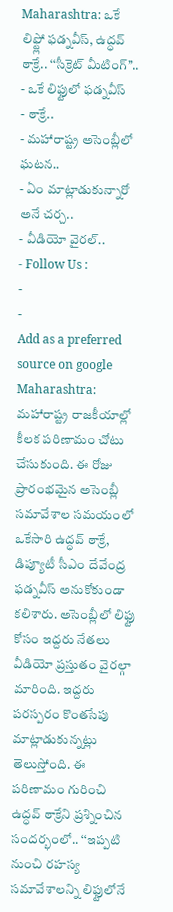Maharashtra: ఒకే లిఫ్ట్లో ఫడ్నవీస్, ఉద్ధవ్ ఠాక్రే.. ‘‘సీక్రెట్ మీటింగ్’’..
- ఒకే లిఫ్టులో ఫడ్నవీస్
- ఠాక్రే..
- మహారాష్ట్ర అసెంబ్లీలో ఘటన..
- ఏం మాట్లాడుకున్నారో అనే చర్చ..
- వీడియో వైరల్..
- Follow Us :
-
-
Add as a preferred
source on google
Maharashtra: మహారాష్ట్ర రాజకీయాల్లో కీలక పరిణామం చోటు చేసుకుంది. ఈ రోజు ప్రారంభమైన అసెంబ్లీ సమావేశాల సమయంలో ఒకేసారి ఉద్ధవ్ ఠాక్రే, డిప్యూటీ సీఎం దేవేంద్ర ఫడ్నవీస్ అనుకోకుండా కలిశారు. అసెంబ్లీలో లిఫ్టు కోసం ఇద్దరు నేతలు వీడియో ప్రస్తుతం వైరల్గా మారింది. ఇద్దరు పరస్పరం కొంతసేపు మాట్లాడుకున్నట్లు తెలుస్తోంది. ఈ పరిణామం గురించి ఉద్ధవ్ ఠాక్రేని ప్రశ్నించిన సందర్భంలో.. ‘‘ఇప్పటి నుంచి రహస్య సమావేశాలన్ని లిఫ్టులోనే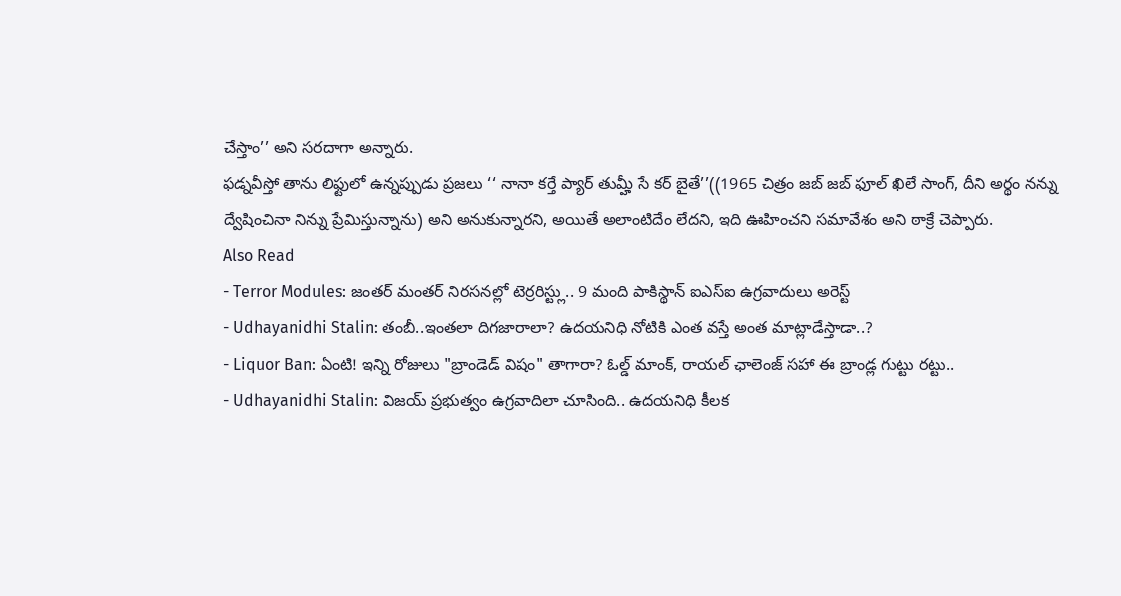చేస్తాం’’ అని సరదాగా అన్నారు.
ఫడ్నవీస్తో తాను లిఫ్టులో ఉన్నప్పుడు ప్రజలు ‘‘ నానా కర్తే ప్యార్ తుమ్హీ సే కర్ బైతే’’((1965 చిత్రం జబ్ జబ్ ఫూల్ ఖిలే సాంగ్, దీని అర్థం నన్ను ద్వేషించినా నిన్ను ప్రేమిస్తున్నాను) అని అనుకున్నారని, అయితే అలాంటిదేం లేదని, ఇది ఊహించని సమావేశం అని ఠాక్రే చెప్పారు.
Also Read
- Terror Modules: జంతర్ మంతర్ నిరసనల్లో టెర్రరిస్ట్లు.. 9 మంది పాకిస్థాన్ ఐఎస్ఐ ఉగ్రవాదులు అరెస్ట్
- Udhayanidhi Stalin: తంబీ..ఇంతలా దిగజారాలా? ఉదయనిధి నోటికి ఎంత వస్తే అంత మాట్లాడేస్తాడా..?
- Liquor Ban: ఏంటి! ఇన్ని రోజులు "బ్రాండెడ్ విషం" తాగారా? ఓల్డ్ మాంక్, రాయల్ ఛాలెంజ్ సహా ఈ బ్రాండ్ల గుట్టు రట్టు..
- Udhayanidhi Stalin: విజయ్ ప్రభుత్వం ఉగ్రవాదిలా చూసింది.. ఉదయనిధి కీలక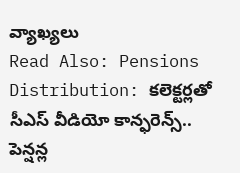వ్యాఖ్యలు
Read Also: Pensions Distribution: కలెక్టర్లతో సీఎస్ వీడియో కాన్ఫరెన్స్.. పెన్షన్ల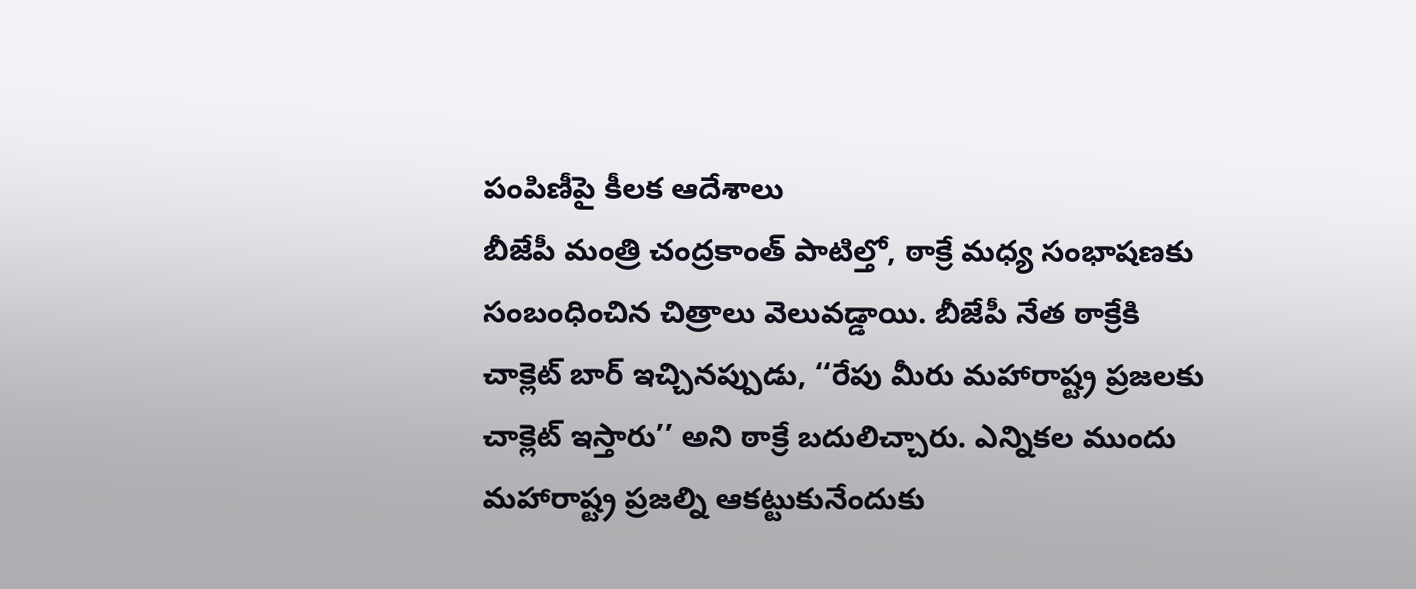పంపిణీపై కీలక ఆదేశాలు
బీజేపీ మంత్రి చంద్రకాంత్ పాటిల్తో, ఠాక్రే మధ్య సంభాషణకు సంబంధించిన చిత్రాలు వెలువడ్డాయి. బీజేపీ నేత ఠాక్రేకి చాక్లెట్ బార్ ఇచ్చినప్పుడు, ‘‘రేపు మీరు మహారాష్ట్ర ప్రజలకు చాక్లెట్ ఇస్తారు’’ అని ఠాక్రే బదులిచ్చారు. ఎన్నికల ముందు మహారాష్ట్ర ప్రజల్ని ఆకట్టుకునేందుకు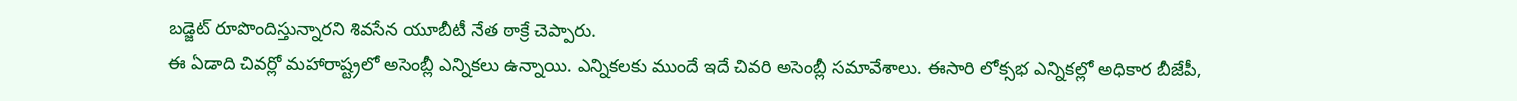బడ్జెట్ రూపొందిస్తున్నారని శివసేన యూబీటీ నేత ఠాక్రే చెప్పారు.
ఈ ఏడాది చివర్లో మహారాష్ట్రలో అసెంబ్లీ ఎన్నికలు ఉన్నాయి. ఎన్నికలకు ముందే ఇదే చివరి అసెంబ్లీ సమావేశాలు. ఈసారి లోక్సభ ఎన్నికల్లో అధికార బీజేపీ,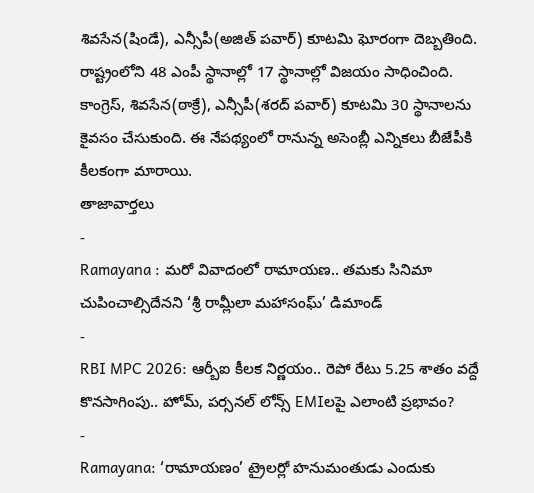శివసేన(షిండే), ఎన్సీపీ(అజిత్ పవార్) కూటమి ఘోరంగా దెబ్బతింది. రాష్ట్రంలోని 48 ఎంపీ స్థానాల్లో 17 స్థానాల్లో విజయం సాధించింది. కాంగ్రెస్, శివసేన(ఠాక్రే), ఎన్సీపీ(శరద్ పవార్) కూటమి 30 స్థానాలను కైవసం చేసుకుంది. ఈ నేపథ్యంలో రానున్న అసెంబ్లీ ఎన్నికలు బీజేపీకి కీలకంగా మారాయి.
తాజావార్తలు
-
Ramayana : మరో వివాదంలో రామాయణ.. తమకు సినిమా చుపించాల్సిదేనని ‘శ్రీ రామ్లీలా మహాసంఘ్’ డిమాండ్
-
RBI MPC 2026: ఆర్బీఐ కీలక నిర్ణయం.. రెపో రేటు 5.25 శాతం వద్దే కొనసాగింపు.. హోమ్, పర్సనల్ లోన్స్ EMIలపై ఎలాంటి ప్రభావం?
-
Ramayana: ‘రామాయణం’ ట్రైలర్లో హనుమంతుడు ఎందుకు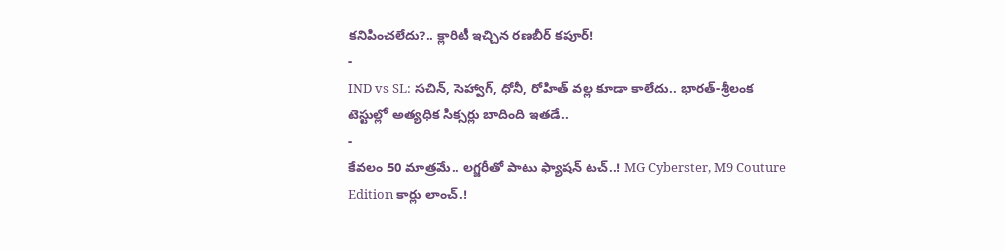కనిపించలేదు?.. క్లారిటీ ఇచ్చిన రణబీర్ కపూర్!
-
IND vs SL: సచిన్, సెహ్వాగ్, ధోనీ, రోహిత్ వల్ల కూడా కాలేదు.. భారత్-శ్రీలంక టెస్టుల్లో అత్యధిక సిక్సర్లు బాదింది ఇతడే..
-
కేవలం 50 మాత్రమే.. లగ్జరీతో పాటు ఫ్యాషన్ టచ్..! MG Cyberster, M9 Couture Edition కార్లు లాంచ్.!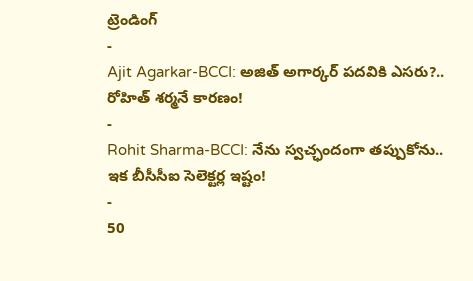ట్రెండింగ్
-
Ajit Agarkar-BCCI: అజిత్ అగార్కర్ పదవికి ఎసరు?.. రోహిత్ శర్మనే కారణం!
-
Rohit Sharma-BCCI: నేను స్వచ్ఛందంగా తప్పుకోను.. ఇక బీసీసీఐ సెలెక్టర్ల ఇష్టం!
-
50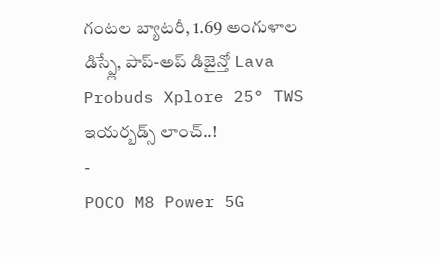గంటల బ్యాటరీ, 1.69 అంగుళాల డిస్ప్లే, పాప్-అప్ డిజైన్తో Lava Probuds Xplore 25° TWS ఇయర్బడ్స్ లాంచ్..!
-
POCO M8 Power 5G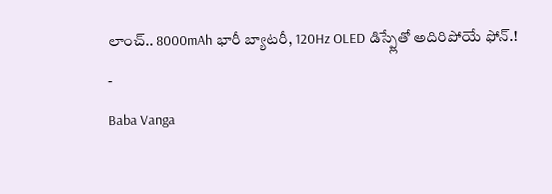లాంచ్.. 8000mAh భారీ బ్యాటరీ, 120Hz OLED డిస్ప్లేతో అదిరిపోయే ఫోన్.!
-
Baba Vanga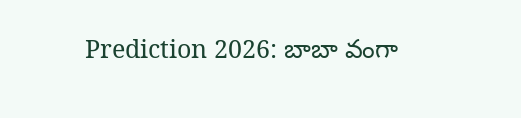Prediction 2026: బాబా వంగా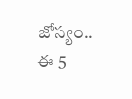జోస్యం.. ఈ 5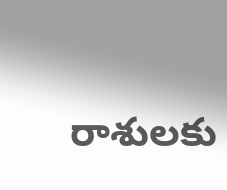రాశులకు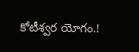కోటీశ్వర యోగం.!